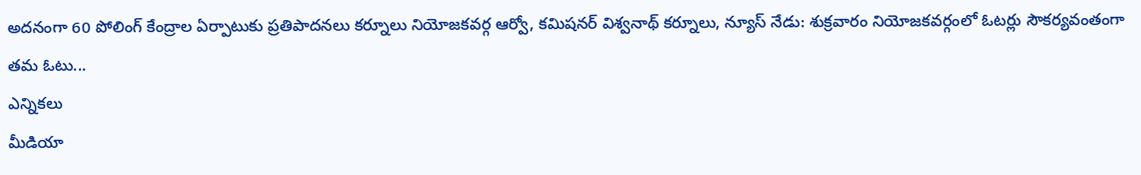అదనంగా 60 పోలింగ్ కేంద్రాల ఏర్పాటుకు ప్రతిపాదనలు కర్నూలు నియోజకవర్గ ఆర్వో, కమిషనర్ విశ్వనాథ్ కర్నూలు, న్యూస్ నేడు: శుక్రవారం నియోజకవర్గంలో ఓటర్లు సౌకర్యవంతంగా తమ ఓటు...
ఎన్నికలు
మీడియా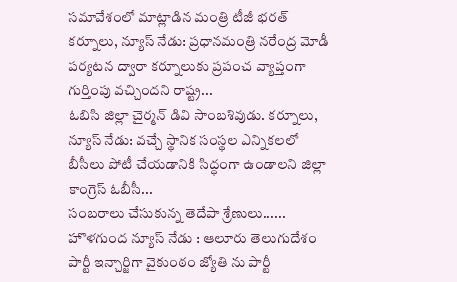సమావేశంలో మాట్లాడిన మంత్రి టీజీ భరత్ కర్నూలు, న్యూస్ నేడు: ప్రధానమంత్రి నరేంద్ర మోడీ పర్యటన ద్వారా కర్నూలుకు ప్రపంచ వ్యాప్తంగా గుర్తింపు వచ్చిందని రాష్ట్ర...
ఓబిసి జిల్లా చైర్మన్ డివి సాంబశివుడు. కర్నూలు, న్యూస్ నేడు: వచ్చే స్థానిక సంస్థల ఎన్నికలలో బీసీలు పోటీ చేయడానికి సిద్ధంగా ఉండాలని జిల్లా కాంగ్రెస్ ఓబీసీ...
సంబరాలు చేసుకున్న తెదేపా శ్రేణులు...... హొళగుంద న్యూస్ నేడు : ఆలూరు తెలుగుదేశం పార్టీ ఇన్చార్జిగా వైకుంఠం జ్యోతి ను పార్టీ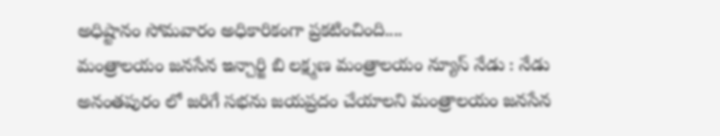అధిష్టానం సోమవారం అధికారికంగా ప్రకటించింది....
మంత్రాలయం జనసేన ఇన్చార్జి బి లక్ష్మణ మంత్రాలయం న్యూస్ నేడు : నేడు అనంతపురం లో జరిగే సభను జయప్రదం చేయాలని మంత్రాలయం జనసేన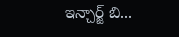ఇన్చార్జ్ బి...